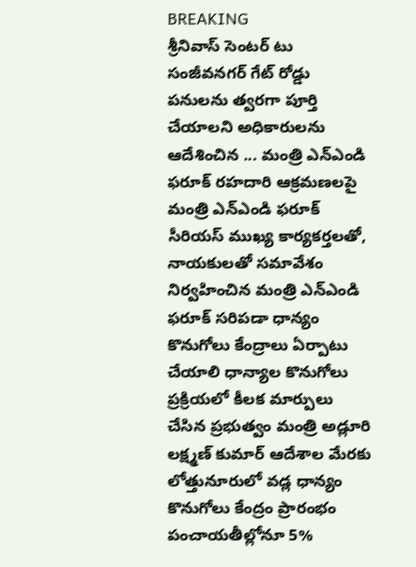BREAKING
శ్రీనివాస్ సెంటర్ టు సంజీవనగర్ గేట్ రోడ్డు పనులను త్వరగా పూర్తి చేయాలని అధికారులను ఆదేశించిన ... మంత్రి ఎన్ఎండి ఫరూక్ రహదారి ఆక్రమణలపై మంత్రి ఎన్ఎండి ఫరూక్ సీరియస్ ముఖ్య కార్యకర్తలతో, నాయకులతో సమావేశం నిర్వహించిన మంత్రి ఎన్ఎండి ఫరూక్ సరిపడా ధాన్యం కొనుగోలు కేంద్రాలు ఏర్పాటు చేయాలి ధాన్యాల కొనుగోలు ప్రక్రియలో కీలక మార్పులు చేసిన ప్రభుత్వం మంత్రి అడ్లూరి లక్ష్మణ్ కుమార్ ఆదేశాల మేరకు లోత్తునూరులో వడ్ల ధాన్యం కొనుగోలు కేంద్రం ప్రారంభం పంచాయతీల్లోనూ 5%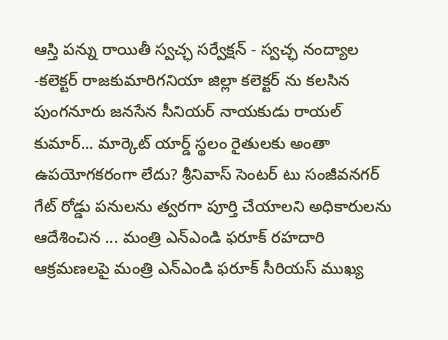ఆస్తి పన్ను రాయితీ స్వచ్ఛ సర్వేక్షన్ - స్వచ్ఛ నంద్యాల -కలెక్టర్ రాజకుమారిగనియా జిల్లా కలెక్టర్ ను కలసిన పుంగనూరు జనసేన సీనియర్ నాయకుడు రాయల్ కుమార్... మార్కెట్ యార్డ్ స్థలం రైతులకు అంతా ఉపయోగకరంగా లేదు? శ్రీనివాస్ సెంటర్ టు సంజీవనగర్ గేట్ రోడ్డు పనులను త్వరగా పూర్తి చేయాలని అధికారులను ఆదేశించిన ... మంత్రి ఎన్ఎండి ఫరూక్ రహదారి ఆక్రమణలపై మంత్రి ఎన్ఎండి ఫరూక్ సీరియస్ ముఖ్య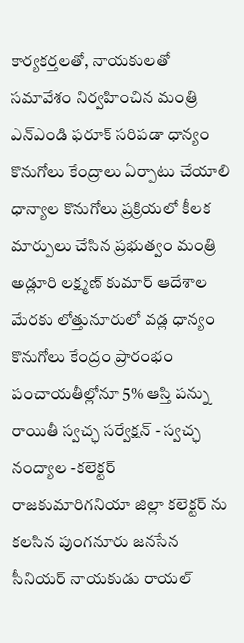కార్యకర్తలతో, నాయకులతో సమావేశం నిర్వహించిన మంత్రి ఎన్ఎండి ఫరూక్ సరిపడా ధాన్యం కొనుగోలు కేంద్రాలు ఏర్పాటు చేయాలి ధాన్యాల కొనుగోలు ప్రక్రియలో కీలక మార్పులు చేసిన ప్రభుత్వం మంత్రి అడ్లూరి లక్ష్మణ్ కుమార్ ఆదేశాల మేరకు లోత్తునూరులో వడ్ల ధాన్యం కొనుగోలు కేంద్రం ప్రారంభం పంచాయతీల్లోనూ 5% ఆస్తి పన్ను రాయితీ స్వచ్ఛ సర్వేక్షన్ - స్వచ్ఛ నంద్యాల -కలెక్టర్ రాజకుమారిగనియా జిల్లా కలెక్టర్ ను కలసిన పుంగనూరు జనసేన సీనియర్ నాయకుడు రాయల్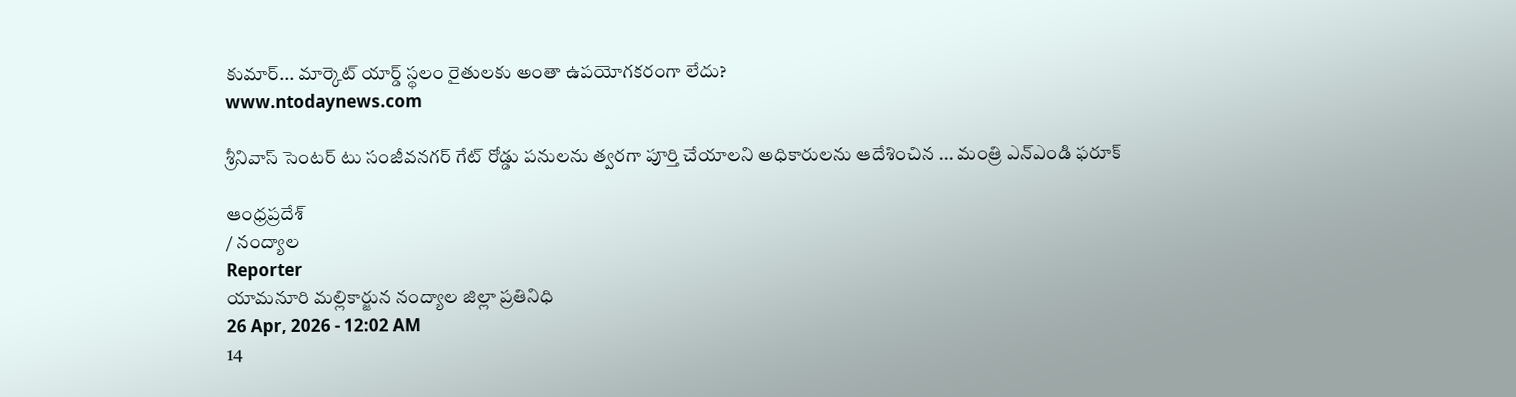కుమార్... మార్కెట్ యార్డ్ స్థలం రైతులకు అంతా ఉపయోగకరంగా లేదు?
www.ntodaynews.com

శ్రీనివాస్ సెంటర్ టు సంజీవనగర్ గేట్ రోడ్డు పనులను త్వరగా పూర్తి చేయాలని అధికారులను ఆదేశించిన ... మంత్రి ఎన్ఎండి ఫరూక్

ఆంధ్రప్రదేశ్
/ నంద్యాల
Reporter
యామనూరి మల్లికార్జున నంద్యాల జిల్లా ప్రతినిధి
26 Apr, 2026 - 12:02 AM
14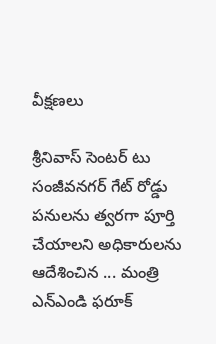వీక్షణలు

శ్రీనివాస్ సెంటర్ టు సంజీవనగర్ గేట్ రోడ్డు పనులను త్వరగా పూర్తి చేయాలని అధికారులను ఆదేశించిన ... మంత్రి ఎన్ఎండి ఫరూక్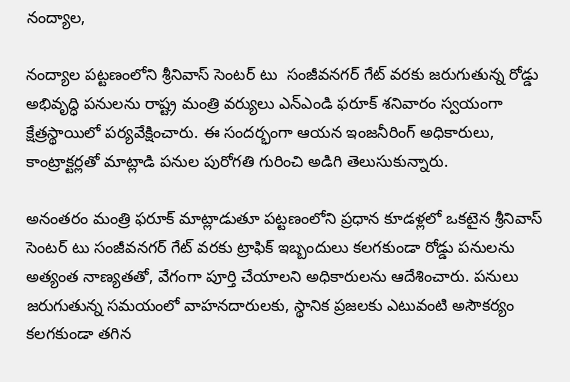నంద్యాల,

నంద్యాల పట్టణంలోని శ్రీనివాస్ సెంటర్ టు  సంజీవనగర్ గేట్ వరకు జరుగుతున్న రోడ్డు అభివృద్ధి పనులను రాష్ట్ర మంత్రి వర్యులు ఎన్ఎండి ఫరూక్ శనివారం స్వయంగా క్షేత్రస్థాయిలో పర్యవేక్షించారు. ఈ సందర్భంగా ఆయన ఇంజనీరింగ్ అధికారులు, కాంట్రాక్టర్లతో మాట్లాడి పనుల పురోగతి గురించి అడిగి తెలుసుకున్నారు.

అనంతరం మంత్రి ఫరూక్ మాట్లాడుతూ పట్టణంలోని ప్రధాన కూడళ్లలో ఒకటైన శ్రీనివాస్ సెంటర్ టు సంజీవనగర్ గేట్ వరకు ట్రాఫిక్ ఇబ్బందులు కలగకుండా రోడ్డు పనులను అత్యంత నాణ్యతతో, వేగంగా పూర్తి చేయాలని అధికారులను ఆదేశించారు. పనులు జరుగుతున్న సమయంలో వాహనదారులకు, స్థానిక ప్రజలకు ఎటువంటి అసౌకర్యం కలగకుండా తగిన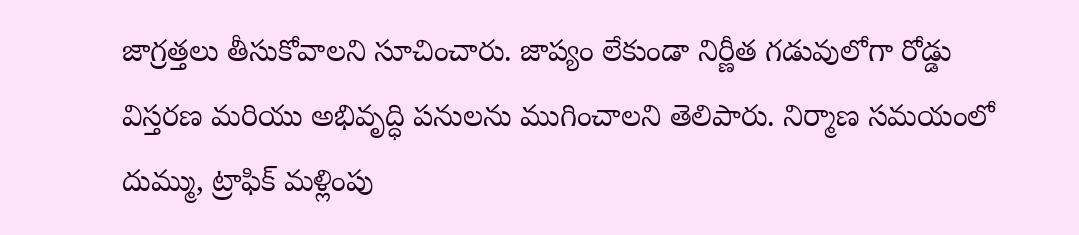జాగ్రత్తలు తీసుకోవాలని సూచించారు. జాప్యం లేకుండా నిర్ణీత గడువులోగా రోడ్డు విస్తరణ మరియు అభివృద్ధి పనులను ముగించాలని తెలిపారు. నిర్మాణ సమయంలో దుమ్ము, ట్రాఫిక్ మళ్లింపు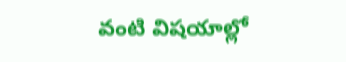వంటి విషయాల్లో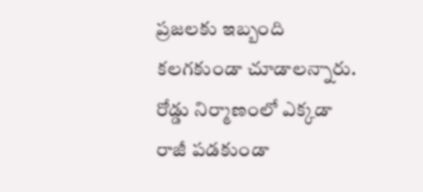ప్రజలకు ఇబ్బంది కలగకుండా చూడాలన్నారు. రోడ్డు నిర్మాణంలో ఎక్కడా రాజీ పడకుండా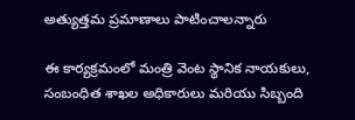అత్యుత్తమ ప్రమాణాలు పాటించాలన్నారు

ఈ కార్యక్రమంలో మంత్రి వెంట స్థానిక నాయకులు, సంబంధిత శాఖల అధికారులు మరియు సిబ్బంది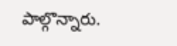పాల్గొన్నారు.